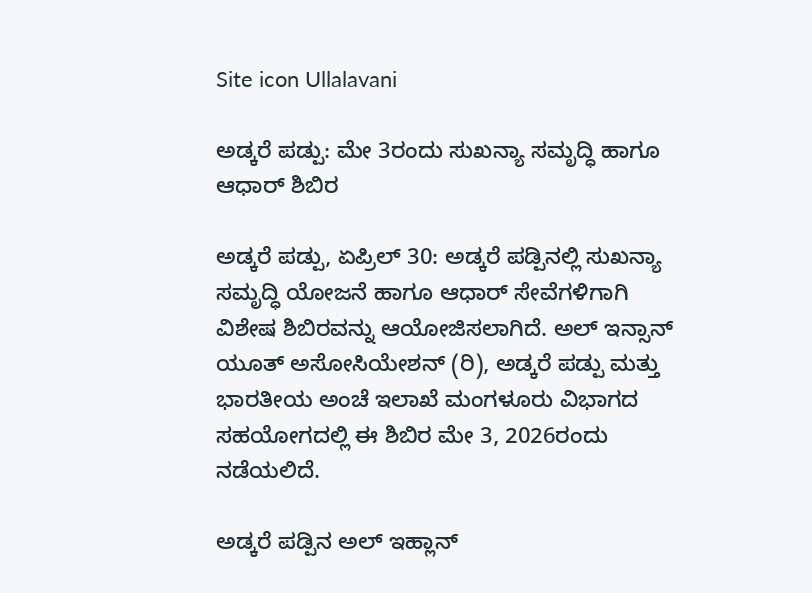Site icon Ullalavani

ಅಡ್ಕರೆ ಪಡ್ಪು: ಮೇ 3ರಂದು ಸುಖನ್ಯಾ ಸಮೃದ್ಧಿ ಹಾಗೂ ಆಧಾರ್ ಶಿಬಿರ

ಅಡ್ಕರೆ ಪಡ್ಪು, ಏಪ್ರಿಲ್ 30: ಅಡ್ಕರೆ ಪಡ್ಪಿನಲ್ಲಿ ಸುಖನ್ಯಾ ಸಮೃದ್ಧಿ ಯೋಜನೆ ಹಾಗೂ ಆಧಾರ್ ಸೇವೆಗಳಿಗಾಗಿ ವಿಶೇಷ ಶಿಬಿರವನ್ನು ಆಯೋಜಿಸಲಾಗಿದೆ. ಅಲ್ ಇನ್ಸಾನ್ ಯೂತ್ ಅಸೋಸಿಯೇಶನ್ (ರಿ), ಅಡ್ಕರೆ ಪಡ್ಪು ಮತ್ತು ಭಾರತೀಯ ಅಂಚೆ ಇಲಾಖೆ ಮಂಗಳೂರು ವಿಭಾಗದ ಸಹಯೋಗದಲ್ಲಿ ಈ ಶಿಬಿರ ಮೇ 3, 2026ರಂದು ನಡೆಯಲಿದೆ.

ಅಡ್ಕರೆ ಪಡ್ಪಿನ ಅಲ್ ಇಹ್ಲಾನ್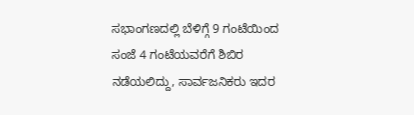ಸಭಾಂಗಣದಲ್ಲಿ ಬೆಳಿಗ್ಗೆ 9 ಗಂಟೆಯಿಂದ ಸಂಜೆ 4 ಗಂಟೆಯವರೆಗೆ ಶಿಬಿರ ನಡೆಯಲಿದ್ದು, ಸಾರ್ವಜನಿಕರು ಇದರ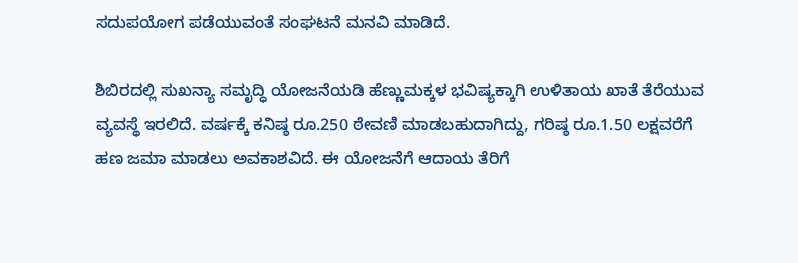ಸದುಪಯೋಗ ಪಡೆಯುವಂತೆ ಸಂಘಟನೆ ಮನವಿ ಮಾಡಿದೆ.

ಶಿಬಿರದಲ್ಲಿ ಸುಖನ್ಯಾ ಸಮೃದ್ಧಿ ಯೋಜನೆಯಡಿ ಹೆಣ್ಣುಮಕ್ಕಳ ಭವಿಷ್ಯಕ್ಕಾಗಿ ಉಳಿತಾಯ ಖಾತೆ ತೆರೆಯುವ ವ್ಯವಸ್ಥೆ ಇರಲಿದೆ. ವರ್ಷಕ್ಕೆ ಕನಿಷ್ಠ ರೂ.250 ಠೇವಣಿ ಮಾಡಬಹುದಾಗಿದ್ದು, ಗರಿಷ್ಠ ರೂ.1.50 ಲಕ್ಷವರೆಗೆ ಹಣ ಜಮಾ ಮಾಡಲು ಅವಕಾಶವಿದೆ. ಈ ಯೋಜನೆಗೆ ಆದಾಯ ತೆರಿಗೆ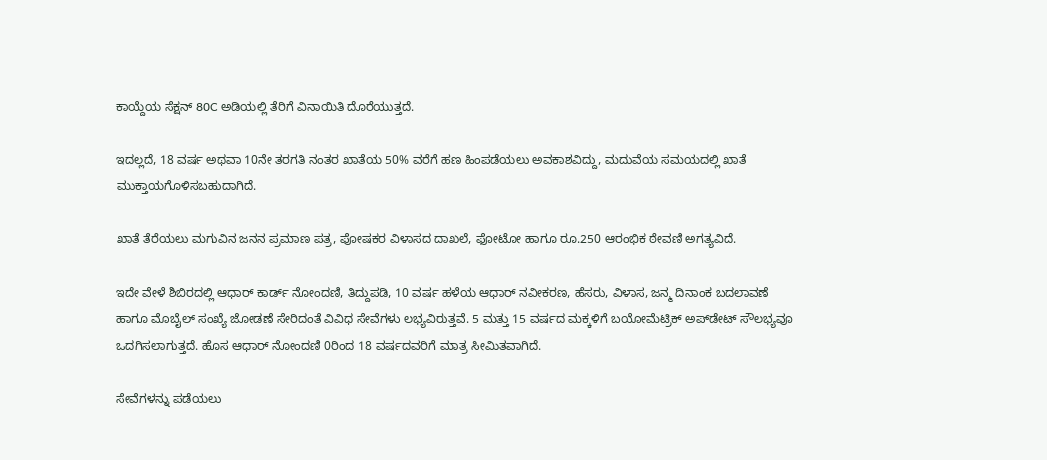ಕಾಯ್ದೆಯ ಸೆಕ್ಷನ್ 80C ಅಡಿಯಲ್ಲಿ ತೆರಿಗೆ ವಿನಾಯಿತಿ ದೊರೆಯುತ್ತದೆ.

ಇದಲ್ಲದೆ, 18 ವರ್ಷ ಅಥವಾ 10ನೇ ತರಗತಿ ನಂತರ ಖಾತೆಯ 50% ವರೆಗೆ ಹಣ ಹಿಂಪಡೆಯಲು ಅವಕಾಶವಿದ್ದು, ಮದುವೆಯ ಸಮಯದಲ್ಲಿ ಖಾತೆ ಮುಕ್ತಾಯಗೊಳಿಸಬಹುದಾಗಿದೆ.

ಖಾತೆ ತೆರೆಯಲು ಮಗುವಿನ ಜನನ ಪ್ರಮಾಣ ಪತ್ರ, ಪೋಷಕರ ವಿಳಾಸದ ದಾಖಲೆ, ಫೋಟೋ ಹಾಗೂ ರೂ.250 ಆರಂಭಿಕ ಠೇವಣಿ ಅಗತ್ಯವಿದೆ.

ಇದೇ ವೇಳೆ ಶಿಬಿರದಲ್ಲಿ ಆಧಾರ್ ಕಾರ್ಡ್ ನೋಂದಣಿ, ತಿದ್ದುಪಡಿ, 10 ವರ್ಷ ಹಳೆಯ ಆಧಾರ್ ನವೀಕರಣ, ಹೆಸರು, ವಿಳಾಸ, ಜನ್ಮ ದಿನಾಂಕ ಬದಲಾವಣೆ ಹಾಗೂ ಮೊಬೈಲ್ ಸಂಖ್ಯೆ ಜೋಡಣೆ ಸೇರಿದಂತೆ ವಿವಿಧ ಸೇವೆಗಳು ಲಭ್ಯವಿರುತ್ತವೆ. 5 ಮತ್ತು 15 ವರ್ಷದ ಮಕ್ಕಳಿಗೆ ಬಯೋಮೆಟ್ರಿಕ್ ಅಪ್‌ಡೇಟ್ ಸೌಲಭ್ಯವೂ ಒದಗಿಸಲಾಗುತ್ತದೆ. ಹೊಸ ಆಧಾರ್ ನೋಂದಣಿ 0ರಿಂದ 18 ವರ್ಷದವರಿಗೆ ಮಾತ್ರ ಸೀಮಿತವಾಗಿದೆ.

ಸೇವೆಗಳನ್ನು ಪಡೆಯಲು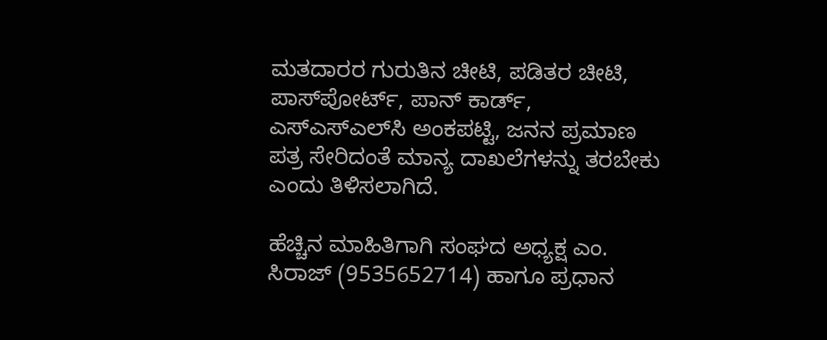ಮತದಾರರ ಗುರುತಿನ ಚೀಟಿ, ಪಡಿತರ ಚೀಟಿ, ಪಾಸ್‌ಪೋರ್ಟ್, ಪಾನ್ ಕಾರ್ಡ್, ಎಸ್‌ಎಸ್‌ಎಲ್‌ಸಿ ಅಂಕಪಟ್ಟಿ, ಜನನ ಪ್ರಮಾಣ ಪತ್ರ ಸೇರಿದಂತೆ ಮಾನ್ಯ ದಾಖಲೆಗಳನ್ನು ತರಬೇಕು ಎಂದು ತಿಳಿಸಲಾಗಿದೆ.

ಹೆಚ್ಚಿನ ಮಾಹಿತಿಗಾಗಿ ಸಂಘದ ಅಧ್ಯಕ್ಷ ಎಂ. ಸಿರಾಜ್ (9535652714) ಹಾಗೂ ಪ್ರಧಾನ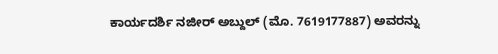ಕಾರ್ಯದರ್ಶಿ ನಜೀರ್ ಅಬ್ದುಲ್ (ಮೊ. 7619177887) ಅವರನ್ನು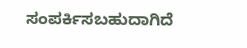ಸಂಪರ್ಕಿಸಬಹುದಾಗಿದೆ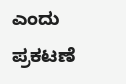ಎಂದು ಪ್ರಕಟಣೆ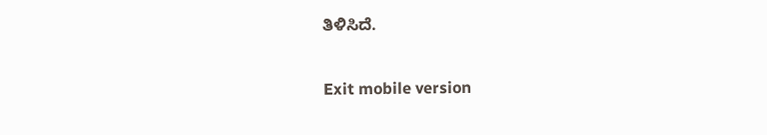ತಿಳಿಸಿದೆ.

Exit mobile version